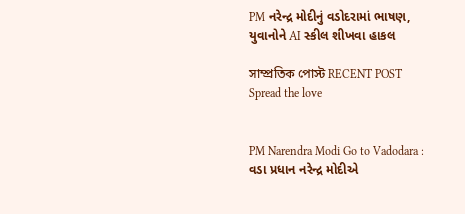PM નરેન્દ્ર મોદીનું વડોદરામાં ભાષણ, યુવાનોને AI સ્કીલ શીખવા હાકલ

সাম্প্রতিক পোস্ট RECENT POST
Spread the love


PM Narendra Modi Go to Vadodara : વડા પ્રધાન નરેન્દ્ર મોદીએ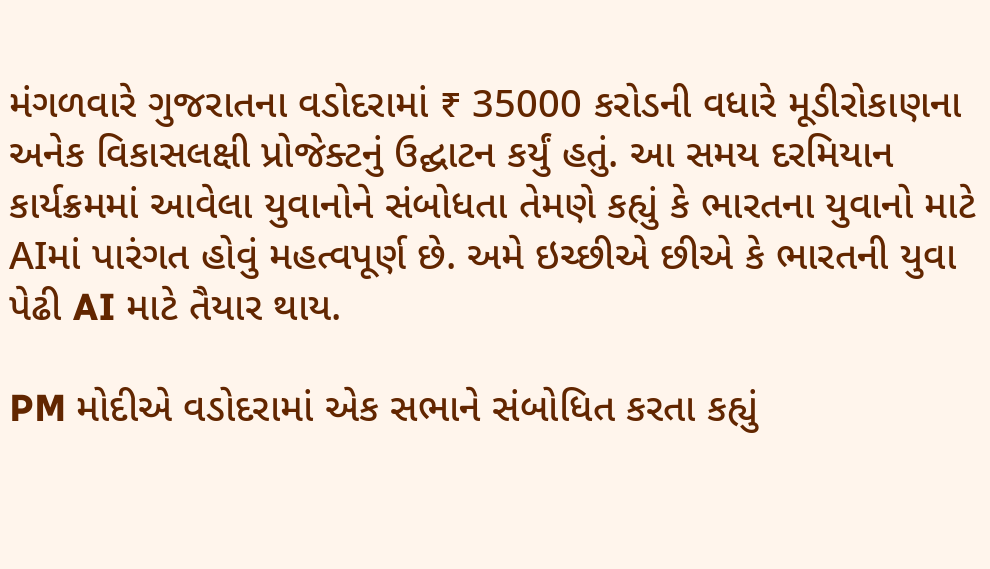મંગળવારે ગુજરાતના વડોદરામાં ₹ 35000 કરોડની વધારે મૂડીરોકાણના અનેક વિકાસલક્ષી પ્રોજેક્ટનું ઉદ્ઘાટન કર્યું હતું. આ સમય દરમિયાન કાર્યક્રમમાં આવેલા યુવાનોને સંબોધતા તેમણે કહ્યું કે ભારતના યુવાનો માટે AIમાં પારંગત હોવું મહત્વપૂર્ણ છે. અમે ઇચ્છીએ છીએ કે ભારતની યુવા પેઢી AI માટે તૈયાર થાય.

PM મોદીએ વડોદરામાં એક સભાને સંબોધિત કરતા કહ્યું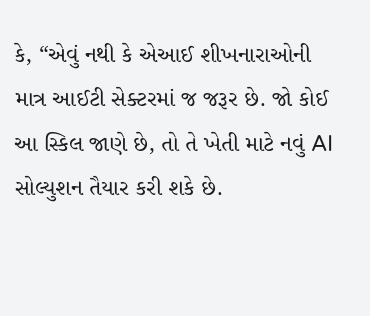કે, “એવું નથી કે એઆઈ શીખનારાઓની માત્ર આઈટી સેક્ટરમાં જ જરૂર છે. જો કોઈ આ સ્કિલ જાણે છે, તો તે ખેતી માટે નવું AI સોલ્યુશન તૈયાર કરી શકે છે.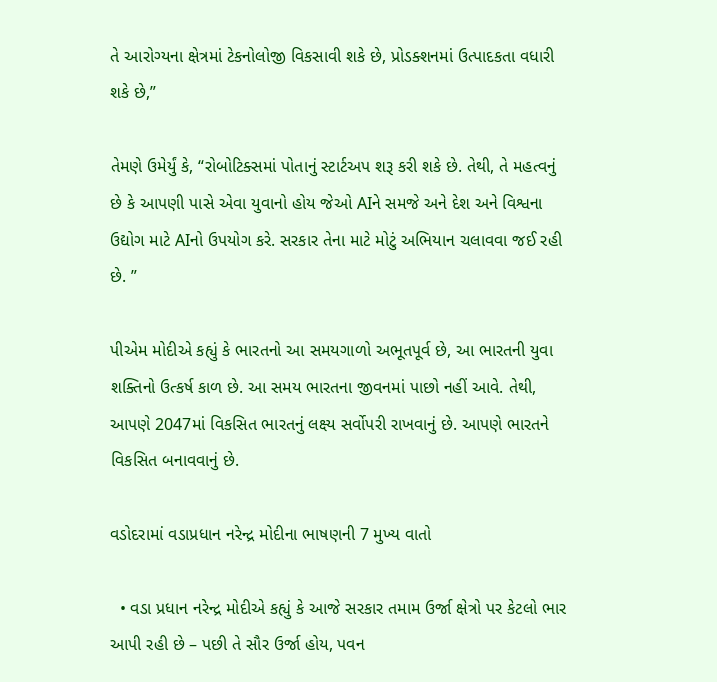તે આરોગ્યના ક્ષેત્રમાં ટેકનોલોજી વિકસાવી શકે છે, પ્રોડક્શનમાં ઉત્પાદકતા વધારી શકે છે,”

તેમણે ઉમેર્યું કે, “રોબોટિક્સમાં પોતાનું સ્ટાર્ટઅપ શરૂ કરી શકે છે. તેથી, તે મહત્વનું છે કે આપણી પાસે એવા યુવાનો હોય જેઓ AIને સમજે અને દેશ અને વિશ્વના ઉદ્યોગ માટે AIનો ઉપયોગ કરે. સરકાર તેના માટે મોટું અભિયાન ચલાવવા જઈ રહી છે. ”

પીએમ મોદીએ કહ્યું કે ભારતનો આ સમયગાળો અભૂતપૂર્વ છે, આ ભારતની યુવા શક્તિનો ઉત્કર્ષ કાળ છે. આ સમય ભારતના જીવનમાં પાછો નહીં આવે. તેથી, આપણે 2047માં વિકસિત ભારતનું લક્ષ્ય સર્વોપરી રાખવાનું છે. આપણે ભારતને વિકસિત બનાવવાનું છે.

વડોદરામાં વડાપ્રધાન નરેન્દ્ર મોદીના ભાષણની 7 મુખ્ય વાતો

  • વડા પ્રધાન નરેન્દ્ર મોદીએ કહ્યું કે આજે સરકાર તમામ ઉર્જા ક્ષેત્રો પર કેટલો ભાર આપી રહી છે – પછી તે સૌર ઉર્જા હોય, પવન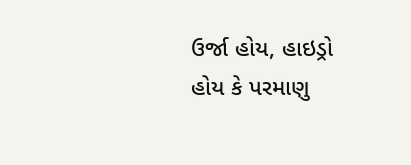ઉર્જા હોય, હાઇડ્રો હોય કે પરમાણુ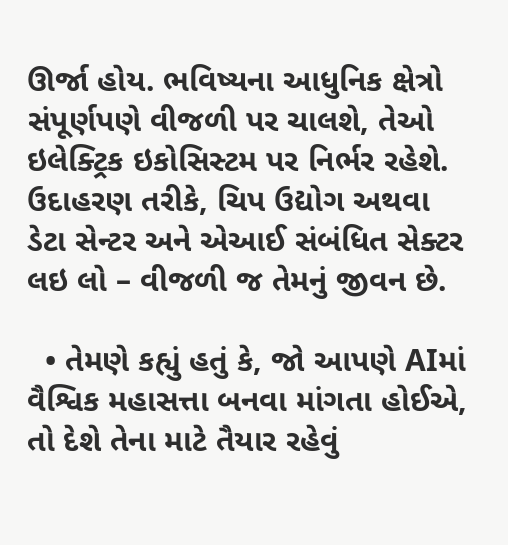ઊર્જા હોય. ભવિષ્યના આધુનિક ક્ષેત્રો સંપૂર્ણપણે વીજળી પર ચાલશે, તેઓ ઇલેક્ટ્રિક ઇકોસિસ્ટમ પર નિર્ભર રહેશે. ઉદાહરણ તરીકે, ચિપ ઉદ્યોગ અથવા ડેટા સેન્ટર અને એઆઈ સંબંધિત સેક્ટર લઇ લો – વીજળી જ તેમનું જીવન છે.

  • તેમણે કહ્યું હતું કે, જો આપણે AIમાં વૈશ્વિક મહાસત્તા બનવા માંગતા હોઈએ, તો દેશે તેના માટે તૈયાર રહેવું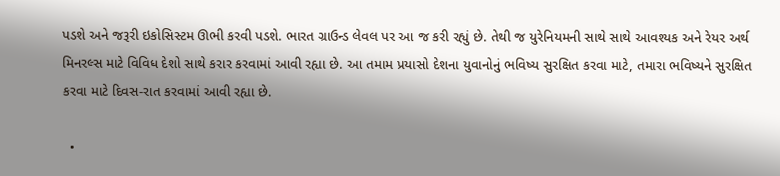પડશે અને જરૂરી ઇકોસિસ્ટમ ઊભી કરવી પડશે. ભારત ગ્રાઉન્ડ લેવલ પર આ જ કરી રહ્યું છે. તેથી જ યુરેનિયમની સાથે સાથે આવશ્યક અને રેયર અર્થ મિનરલ્સ માટે વિવિધ દેશો સાથે કરાર કરવામાં આવી રહ્યા છે. આ તમામ પ્રયાસો દેશના યુવાનોનું ભવિષ્ય સુરક્ષિત કરવા માટે, તમારા ભવિષ્યને સુરક્ષિત કરવા માટે દિવસ-રાત કરવામાં આવી રહ્યા છે.

  •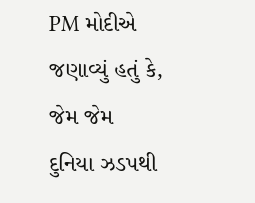PM મોદીએ જણાવ્યું હતું કે, જેમ જેમ દુનિયા ઝડપથી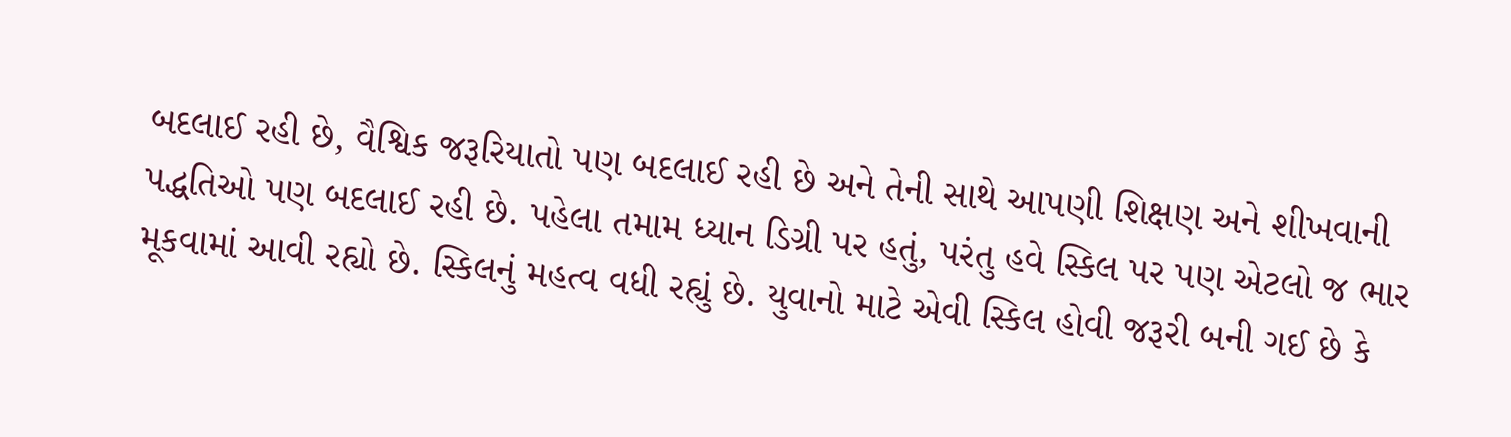બદલાઈ રહી છે, વૈશ્વિક જરૂરિયાતો પણ બદલાઈ રહી છે અને તેની સાથે આપણી શિક્ષણ અને શીખવાની પદ્ધતિઓ પણ બદલાઈ રહી છે. પહેલા તમામ ધ્યાન ડિગ્રી પર હતું, પરંતુ હવે સ્કિલ પર પણ એટલો જ ભાર મૂકવામાં આવી રહ્યો છે. સ્કિલનું મહત્વ વધી રહ્યું છે. યુવાનો માટે એવી સ્કિલ હોવી જરૂરી બની ગઈ છે કે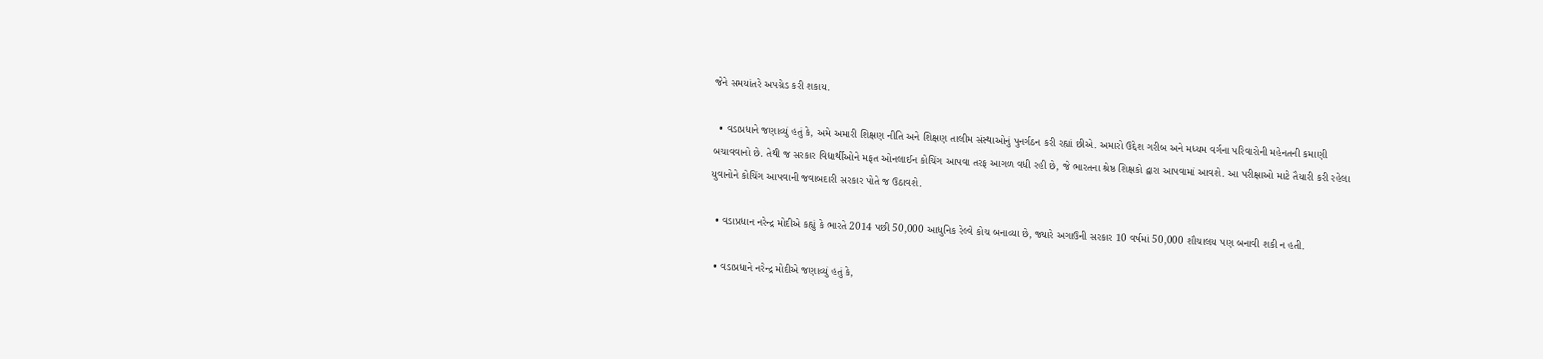જેને સમયાંતરે અપગ્રેડ કરી શકાય.

  • વડાપ્રધાને જણાવ્યું હતું કે, અમે અમારી શિક્ષણ નીતિ અને શિક્ષણ તાલીમ સંસ્થાઓનું પુનર્ગઠન કરી રહ્યાં છીએ. અમારો ઉદ્દેશ ગરીબ અને મધ્યમ વર્ગના પરિવારોની મહેનતની કમાણી બચાવવાનો છે. તેથી જ સરકાર વિદ્યાર્થીઓને મફત ઓનલાઈન કોચિંગ આપવા તરફ આગળ વધી રહી છે, જે ભારતના શ્રેષ્ઠ શિક્ષકો દ્વારા આપવામાં આવશે. આ પરીક્ષાઓ માટે તૈયારી કરી રહેલા યુવાનોને કોચિંગ આપવાની જવાબદારી સરકાર પોતે જ ઉઠાવશે.

  • વડાપ્રધાન નરેન્દ્ર મોદીએ કહ્યું કે ભારતે 2014 પછી 50,000 આધુનિક રેલ્વે કોચ બનાવ્યા છે, જ્યારે અગાઉની સરકાર 10 વર્ષમાં 50,000 શૌચાલય પણ બનાવી શકી ન હતી.

  • વડાપ્રધાને નરેન્દ્ર મોદીએ જણાવ્યું હતું કે,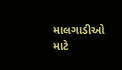માલગાડીઓ માટે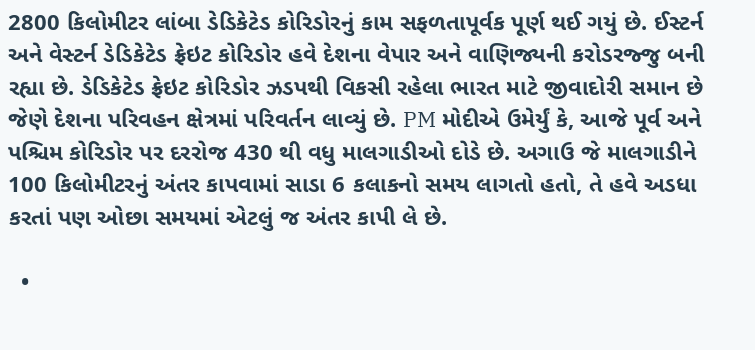2800 કિલોમીટર લાંબા ડેડિકેટેડ કોરિડોરનું કામ સફળતાપૂર્વક પૂર્ણ થઈ ગયું છે. ઈસ્ટર્ન અને વેસ્ટર્ન ડેડિકેટેડ ફ્રેઇટ કોરિડોર હવે દેશના વેપાર અને વાણિજ્યની કરોડરજ્જુ બની રહ્યા છે. ડેડિકેટેડ ફ્રેઇટ કોરિડોર ઝડપથી વિકસી રહેલા ભારત માટે જીવાદોરી સમાન છે જેણે દેશના પરિવહન ક્ષેત્રમાં પરિવર્તન લાવ્યું છે. PM મોદીએ ઉમેર્યું કે, આજે પૂર્વ અને પશ્ચિમ કોરિડોર પર દરરોજ 430 થી વધુ માલગાડીઓ દોડે છે. અગાઉ જે માલગાડીને 100 કિલોમીટરનું અંતર કાપવામાં સાડા 6 કલાકનો સમય લાગતો હતો, તે હવે અડધા કરતાં પણ ઓછા સમયમાં એટલું જ અંતર કાપી લે છે.

  •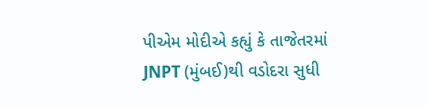પીએમ મોદીએ કહ્યું કે તાજેતરમાં JNPT (મુંબઈ)થી વડોદરા સુધી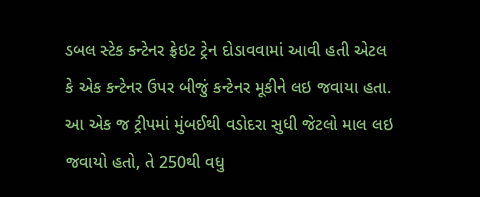ડબલ સ્ટેક કન્ટેનર ફ્રેઇટ ટ્રેન દોડાવવામાં આવી હતી એટલ કે એક કન્ટેનર ઉપર બીજું કન્ટેનર મૂકીને લઇ જવાયા હતા. આ એક જ ટ્રીપમાં મુંબઈથી વડોદરા સુધી જેટલો માલ લઇ જવાયો હતો, તે 250થી વધુ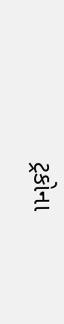ટ્રકોના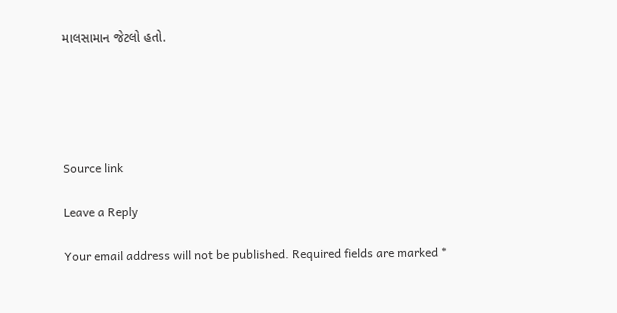માલસામાન જેટલો હતો.





Source link

Leave a Reply

Your email address will not be published. Required fields are marked *